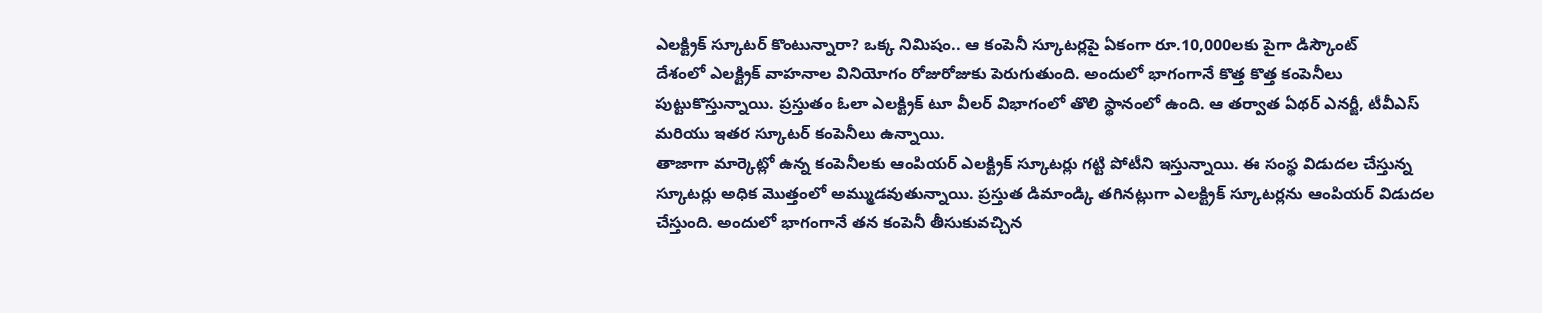ఎలక్ట్రిక్ స్కూటర్ కొంటున్నారా? ఒక్క నిమిషం.. ఆ కంపెనీ స్కూటర్లపై ఏకంగా రూ.10,000లకు పైగా డిస్కౌంట్
దేశంలో ఎలక్ట్రిక్ వాహనాల వినియోగం రోజురోజుకు పెరుగుతుంది. అందులో భాగంగానే కొత్త కొత్త కంపెనీలు పుట్టుకొస్తున్నాయి. ప్రస్తుతం ఓలా ఎలక్ట్రిక్ టూ వీలర్ విభాగంలో తొలి స్థానంలో ఉంది. ఆ తర్వాత ఏథర్ ఎనర్జీ, టీవీఎస్ మరియు ఇతర స్కూటర్ కంపెనీలు ఉన్నాయి.
తాజాగా మార్కెట్లో ఉన్న కంపెనీలకు ఆంపియర్ ఎలక్ట్రిక్ స్కూటర్లు గట్టి పోటీని ఇస్తున్నాయి. ఈ సంస్థ విడుదల చేస్తున్న స్కూటర్లు అధిక మొత్తంలో అమ్ముడవుతున్నాయి. ప్రస్తుత డిమాండ్కి తగినట్లుగా ఎలక్ట్రిక్ స్కూటర్లను ఆంపియర్ విడుదల చేస్తుంది. అందులో భాగంగానే తన కంపెనీ తీసుకువచ్చిన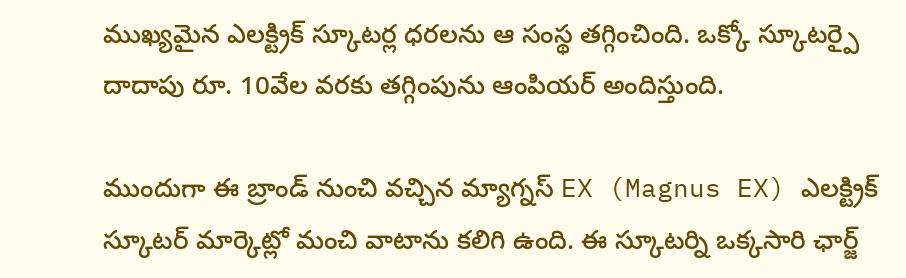ముఖ్యమైన ఎలక్ట్రిక్ స్కూటర్ల ధరలను ఆ సంస్థ తగ్గించింది. ఒక్కో స్కూటర్పై దాదాపు రూ. 10వేల వరకు తగ్గింపును ఆంపియర్ అందిస్తుంది.

ముందుగా ఈ బ్రాండ్ నుంచి వచ్చిన మ్యాగ్నస్ EX (Magnus EX) ఎలక్ట్రిక్ స్కూటర్ మార్కెట్లో మంచి వాటాను కలిగి ఉంది. ఈ స్కూటర్ని ఒక్కసారి ఛార్జ్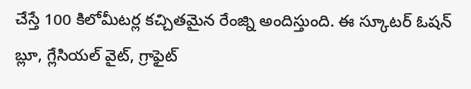చేస్తే 100 కిలోమీటర్ల కచ్చితమైన రేంజ్ని అందిస్తుంది. ఈ స్కూటర్ ఓషన్ బ్లూ, గ్లేసియల్ వైట్, గ్రాఫైట్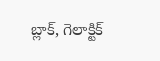బ్లాక్, గెలాక్టిక్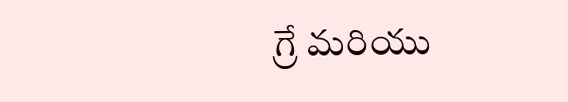గ్రే మరియు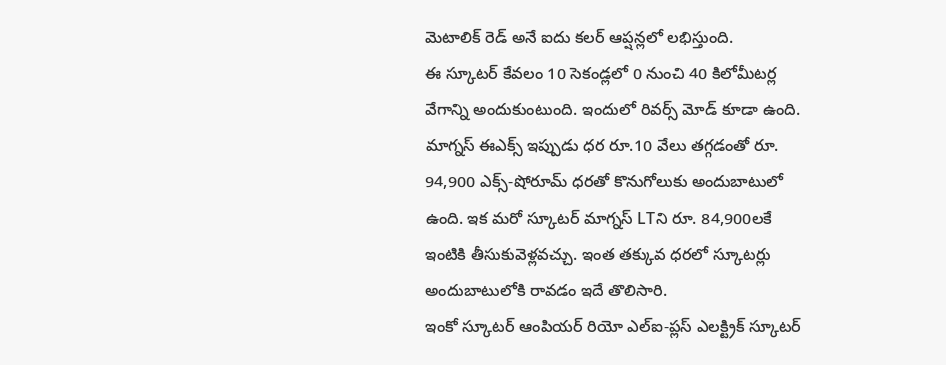మెటాలిక్ రెడ్ అనే ఐదు కలర్ ఆప్షన్లలో లభిస్తుంది.
ఈ స్కూటర్ కేవలం 10 సెకండ్లలో 0 నుంచి 40 కిలోమీటర్ల వేగాన్ని అందుకుంటుంది. ఇందులో రివర్స్ మోడ్ కూడా ఉంది. మాగ్నస్ ఈఎక్స్ ఇప్పుడు ధర రూ.10 వేలు తగ్గడంతో రూ. 94,900 ఎక్స్-షోరూమ్ ధరతో కొనుగోలుకు అందుబాటులో ఉంది. ఇక మరో స్కూటర్ మాగ్నస్ LTని రూ. 84,900లకే ఇంటికి తీసుకువెళ్లవచ్చు. ఇంత తక్కువ ధరలో స్కూటర్లు అందుబాటులోకి రావడం ఇదే తొలిసారి.
ఇంకో స్కూటర్ ఆంపియర్ రియో ఎల్ఐ-ప్లస్ ఎలక్ట్రిక్ స్కూటర్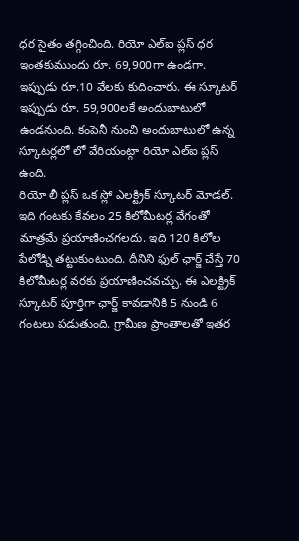ధర సైతం తగ్గించింది. రియో ఎల్ఐ ప్లస్ ధర ఇంతకుముందు రూ. 69,900గా ఉండగా. ఇప్పుడు రూ.10 వేలకు కుదించారు. ఈ స్కూటర్ ఇప్పుడు రూ. 59,900లకే అందుబాటులో ఉండనుంది. కంపెనీ నుంచి అందుబాటులో ఉన్న స్కూటర్లలో లో వేరియంట్గా రియో ఎల్ఐ ప్లస్ ఉంది.
రియో లీ ప్లస్ ఒక స్లో ఎలక్ట్రిక్ స్కూటర్ మోడల్. ఇది గంటకు కేవలం 25 కిలోమీటర్ల వేగంతో మాత్రమే ప్రయాణించగలదు. ఇది 120 కిలోల పేలోడ్ని తట్టుకుంటుంది. దీనిని ఫుల్ ఛార్జ్ చేస్తే 70 కిలోమీటర్ల వరకు ప్రయాణించవచ్చు. ఈ ఎలక్ట్రిక్ స్కూటర్ పూర్తిగా ఛార్జ్ కావడానికి 5 నుండి 6 గంటలు పడుతుంది. గ్రామీణ ప్రాంతాలతో ఇతర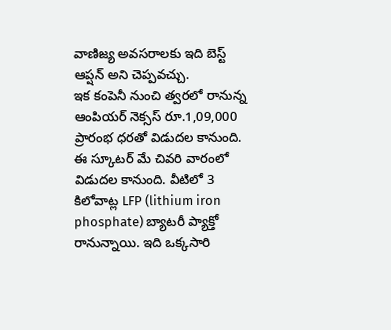వాణిజ్య అవసరాలకు ఇది బెస్ట్ ఆప్షన్ అని చెప్పవచ్చు.
ఇక కంపెనీ నుంచి త్వరలో రానున్న ఆంపియర్ నెక్సస్ రూ.1,09,000 ప్రారంభ ధరతో విడుదల కానుంది. ఈ స్కూటర్ మే చివరి వారంలో విడుదల కానుంది. వీటిలో 3 కిలోవాట్ల LFP (lithium iron phosphate) బ్యాటరీ ప్యాక్తో రానున్నాయి. ఇది ఒక్కసారి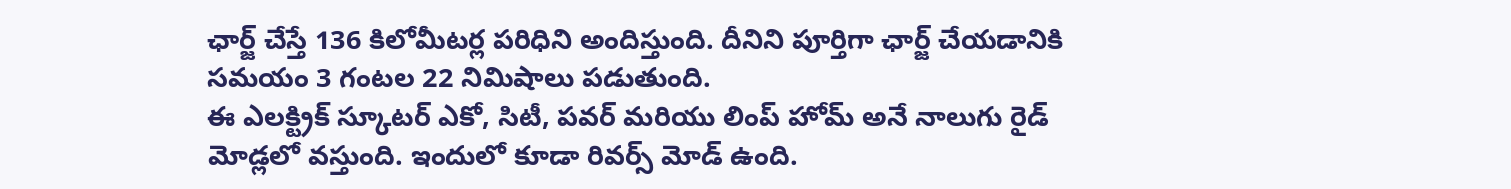ఛార్జ్ చేస్తే 136 కిలోమీటర్ల పరిధిని అందిస్తుంది. దీనిని పూర్తిగా ఛార్జ్ చేయడానికి సమయం 3 గంటల 22 నిమిషాలు పడుతుంది.
ఈ ఎలక్ట్రిక్ స్కూటర్ ఎకో, సిటీ, పవర్ మరియు లింప్ హోమ్ అనే నాలుగు రైడ్ మోడ్లలో వస్తుంది. ఇందులో కూడా రివర్స్ మోడ్ ఉంది.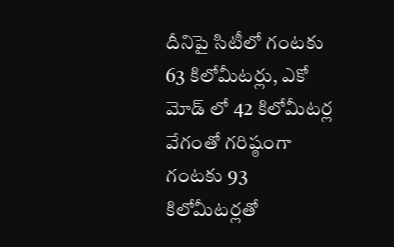దీనిపై సిటీలో గంటకు 63 కిలోమీటర్లు, ఎకో మోడ్ లో 42 కిలోమీటర్ల వేగంతో గరిష్ఠంగా గంటకు 93 కిలోమీటర్లతో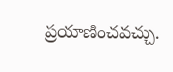ప్రయాణించవచ్చు.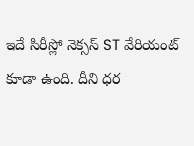ఇదే సిరీస్లో నెక్సస్ ST వేరియంట్ కూడా ఉంది. దీని ధర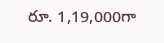రూ. 1,19,000గా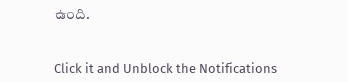ఉంది.


Click it and Unblock the Notifications